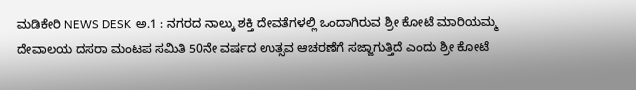ಮಡಿಕೇರಿ NEWS DESK ಅ.1 : ನಗರದ ನಾಲ್ಕು ಶಕ್ತಿ ದೇವತೆಗಳಲ್ಲಿ ಒಂದಾಗಿರುವ ಶ್ರೀ ಕೋಟೆ ಮಾರಿಯಮ್ಮ ದೇವಾಲಯ ದಸರಾ ಮಂಟಪ ಸಮಿತಿ 50ನೇ ವರ್ಷದ ಉತ್ಸವ ಆಚರಣೆಗೆ ಸಜ್ಜಾಗುತ್ತಿದೆ ಎಂದು ಶ್ರೀ ಕೋಟೆ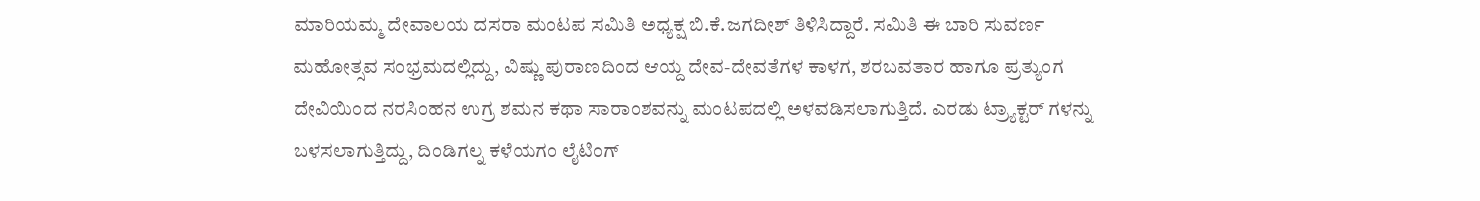ಮಾರಿಯಮ್ಮ ದೇವಾಲಯ ದಸರಾ ಮಂಟಪ ಸಮಿತಿ ಅಧ್ಯಕ್ಷ ಬಿ.ಕೆ.ಜಗದೀಶ್ ತಿಳಿಸಿದ್ದಾರೆ. ಸಮಿತಿ ಈ ಬಾರಿ ಸುವರ್ಣ ಮಹೋತ್ಸವ ಸಂಭ್ರಮದಲ್ಲಿದ್ದು, ವಿಷ್ಣು ಪುರಾಣದಿಂದ ಆಯ್ದ ದೇವ-ದೇವತೆಗಳ ಕಾಳಗ, ಶರಬವತಾರ ಹಾಗೂ ಪ್ರತ್ಯುಂಗ ದೇವಿಯಿಂದ ನರಸಿಂಹನ ಉಗ್ರ ಶಮನ ಕಥಾ ಸಾರಾಂಶವನ್ನು ಮಂಟಪದಲ್ಲಿ ಅಳವಡಿಸಲಾಗುತ್ತಿದೆ. ಎರಡು ಟ್ರ್ಯಾಕ್ಟರ್ ಗಳನ್ನು ಬಳಸಲಾಗುತ್ತಿದ್ದು, ದಿಂಡಿಗಲ್ನ ಕಳೆಯಗಂ ಲೈಟಿಂಗ್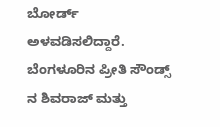ಬೋರ್ಡ್ ಅಳವಡಿಸಲಿದ್ದಾರೆ. ಬೆಂಗಳೂರಿನ ಪ್ರೀತಿ ಸೌಂಡ್ಸ್ ನ ಶಿವರಾಜ್ ಮತ್ತು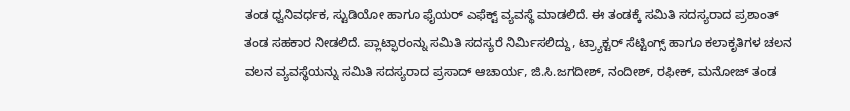ತಂಡ ಧ್ವನಿವರ್ಧಕ, ಸ್ಟುಡಿಯೋ ಹಾಗೂ ಫೈಯರ್ ಎಫೆಕ್ಟ್ ವ್ಯವಸ್ಥೆ ಮಾಡಲಿದೆ. ಈ ತಂಡಕ್ಕೆ ಸಮಿತಿ ಸದಸ್ಯರಾದ ಪ್ರಶಾಂತ್ ತಂಡ ಸಹಕಾರ ನೀಡಲಿದೆ. ಪ್ಲಾಟ್ಫಾರಂನ್ನು ಸಮಿತಿ ಸದಸ್ಯರೆ ನಿರ್ಮಿಸಲಿದ್ದು, ಟ್ರ್ಯಾಕ್ಟರ್ ಸೆಟ್ಟಿಂಗ್ಸ್ ಹಾಗೂ ಕಲಾಕೃತಿಗಳ ಚಲನ ವಲನ ವ್ಯವಸ್ಥೆಯನ್ನು ಸಮಿತಿ ಸದಸ್ಯರಾದ ಪ್ರಸಾದ್ ಆಚಾರ್ಯ, ಜಿ.ಸಿ.ಜಗದೀಶ್, ನಂದೀಶ್, ರಫೀಕ್, ಮನೋಜ್ ತಂಡ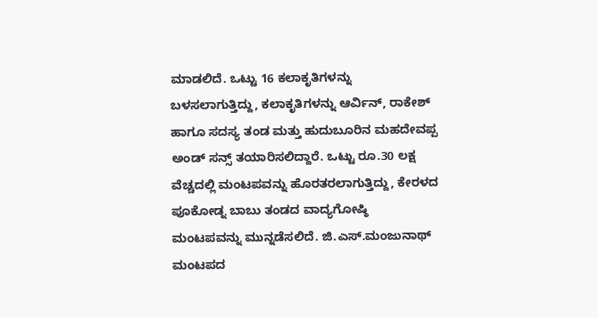ಮಾಡಲಿದೆ. ಒಟ್ಟು 16 ಕಲಾಕೃತಿಗಳನ್ನು ಬಳಸಲಾಗುತ್ತಿದ್ದು, ಕಲಾಕೃತಿಗಳನ್ನು ಆರ್ವಿನ್, ರಾಕೇಶ್ ಹಾಗೂ ಸದಸ್ಯ ತಂಡ ಮತ್ತು ಹುದುಬೂರಿನ ಮಹದೇವಪ್ಪ ಅಂಡ್ ಸನ್ಸ್ ತಯಾರಿಸಲಿದ್ದಾರೆ. ಒಟ್ಟು ರೂ.30 ಲಕ್ಷ ವೆಚ್ಚದಲ್ಲಿ ಮಂಟಪವನ್ನು ಹೊರತರಲಾಗುತ್ತಿದ್ದು, ಕೇರಳದ ಪೂಕೋಡ್ನ ಬಾಬು ತಂಡದ ವಾದ್ಯಗೋಷ್ಠಿ ಮಂಟಪವನ್ನು ಮುನ್ನಡೆಸಲಿದೆ. ಜಿ.ಎಸ್.ಮಂಜುನಾಥ್ ಮಂಟಪದ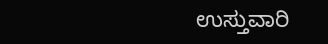ಉಸ್ತುವಾರಿ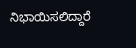ನಿಭಾಯಿಸಲಿದ್ದಾರೆ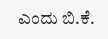ಎಂದು ಬಿ.ಕೆ.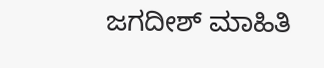ಜಗದೀಶ್ ಮಾಹಿತಿ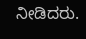ನೀಡಿದರು.